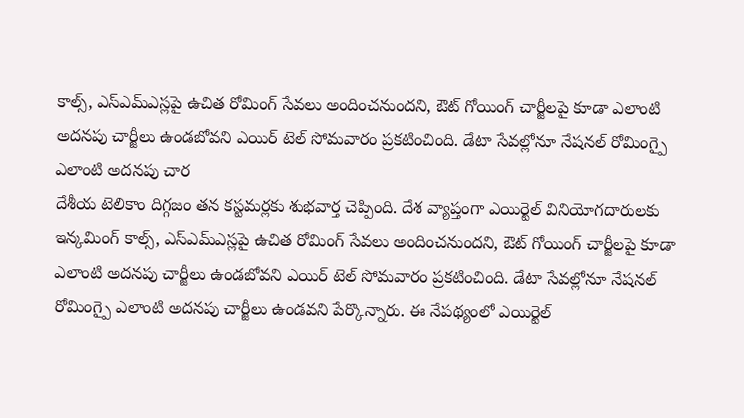కాల్స్, ఎస్ఎమ్ఎస్లపై ఉచిత రోమింగ్ సేవలు అందించనుందని, ఔట్ గోయింగ్ చార్జీలపై కూడా ఎలాంటి అదనపు చార్జీలు ఉండబోవని ఎయిర్ టెల్ సోమవారం ప్రకటించింది. డేటా సేవల్లోనూ నేషనల్ రోమింగ్పై ఎలాంటి అదనపు చార
దేశీయ టెలికాం దిగ్గజం తన కస్టమర్లకు శుభవార్త చెప్పింది. దేశ వ్యాప్తంగా ఎయిర్టెల్ వినియోగదారులకు ఇన్కమింగ్ కాల్స్, ఎస్ఎమ్ఎస్లపై ఉచిత రోమింగ్ సేవలు అందించనుందని, ఔట్ గోయింగ్ చార్జీలపై కూడా ఎలాంటి అదనపు చార్జీలు ఉండబోవని ఎయిర్ టెల్ సోమవారం ప్రకటించింది. డేటా సేవల్లోనూ నేషనల్ రోమింగ్పై ఎలాంటి అదనపు చార్జీలు ఉండవని పేర్కొన్నారు. ఈ నేపథ్యంలో ఎయిర్టెల్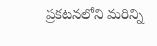ప్రకటనలోని మరిన్ని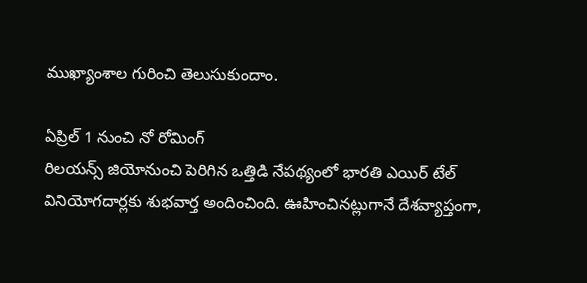ముఖ్యాంశాల గురించి తెలుసుకుందాం.

ఏప్రిల్ 1 నుంచి నో రోమింగ్
రిలయన్స్ జియోనుంచి పెరిగిన ఒత్తిడి నేపథ్యంలో భారతి ఎయిర్ టేల్ వినియోగదార్లకు శుభవార్త అందించింది. ఊహించినట్లుగానే దేశవ్యాప్తంగా,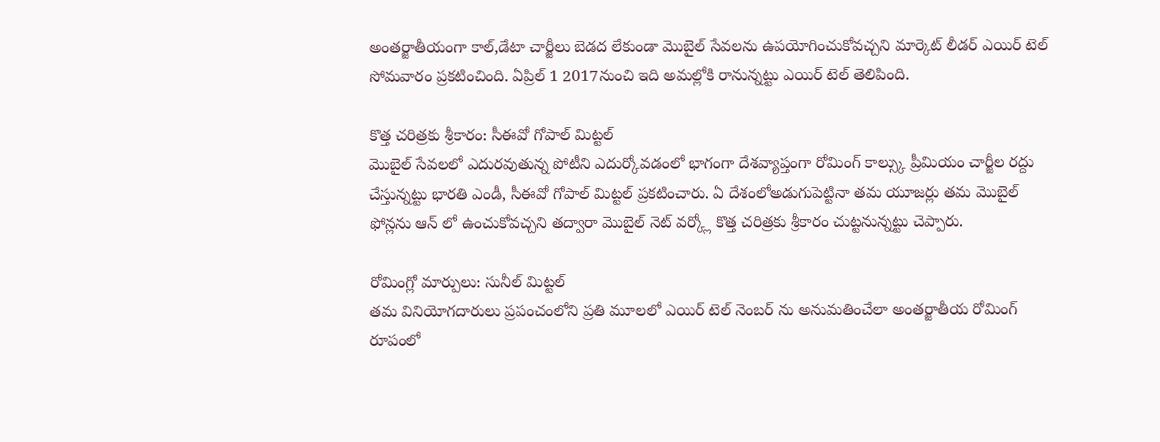అంతర్జాతీయంగా కాల్,డేటా చార్జీలు బెడద లేకుండా మొబైల్ సేవలను ఉపయోగించుకోవచ్చని మార్కెట్ లీడర్ ఎయిర్ టెల్ సోమవారం ప్రకటించింది. ఏప్రిల్ 1 2017నుంచి ఇది అమల్లోకి రానున్నట్టు ఎయిర్ టెల్ తెలిపింది.

కొత్త చరిత్రకు శ్రీకారం: సీఈవో గోపాల్ మిట్టల్
మొబైల్ సేవలలో ఎదురవుతున్న పోటీని ఎదుర్కోవడంలో భాగంగా దేశవ్యాప్తంగా రోమింగ్ కాల్స్కు ప్రీమియం చార్జీల రద్దు చేస్తున్నట్టు భారతి ఎండీ, సీఈవో గోపాల్ మిట్టల్ ప్రకటించారు. ఏ దేశంలోఅడుగుపెట్టినా తమ యూజర్లు తమ మొబైల్ ఫోన్లను ఆన్ లో ఉంచుకోవచ్చని తద్వారా మొబైల్ నెట్ వర్క్లో కొత్త చరిత్రకు శ్రీకారం చుట్టనున్నట్టు చెప్పారు.

రోమింగ్లో మార్పులు: సునీల్ మిట్టల్
తమ వినియోగదారులు ప్రపంచంలోని ప్రతి మూలలో ఎయిర్ టెల్ నెంబర్ ను అనుమతించేలా అంతర్జాతీయ రోమింగ్ రూపంలో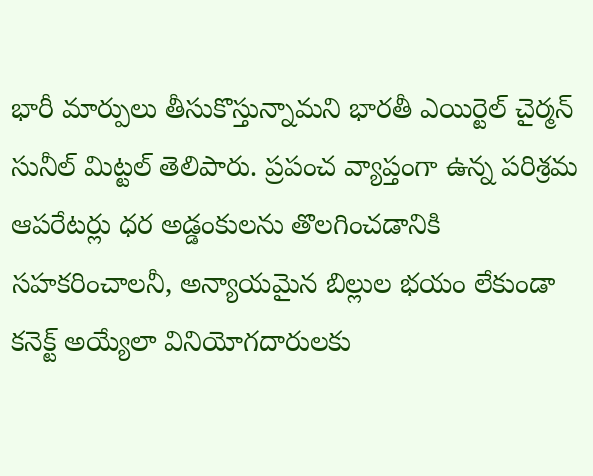భారీ మార్పులు తీసుకొస్తున్నామని భారతీ ఎయిర్టెల్ చైర్మన్ సునీల్ మిట్టల్ తెలిపారు. ప్రపంచ వ్యాప్తంగా ఉన్న పరిశ్రమ ఆపరేటర్లు ధర అడ్డంకులను తొలగించడానికి సహకరించాలనీ, అన్యాయమైన బిల్లుల భయం లేకుండా కనెక్ట్ అయ్యేలా వినియోగదారులకు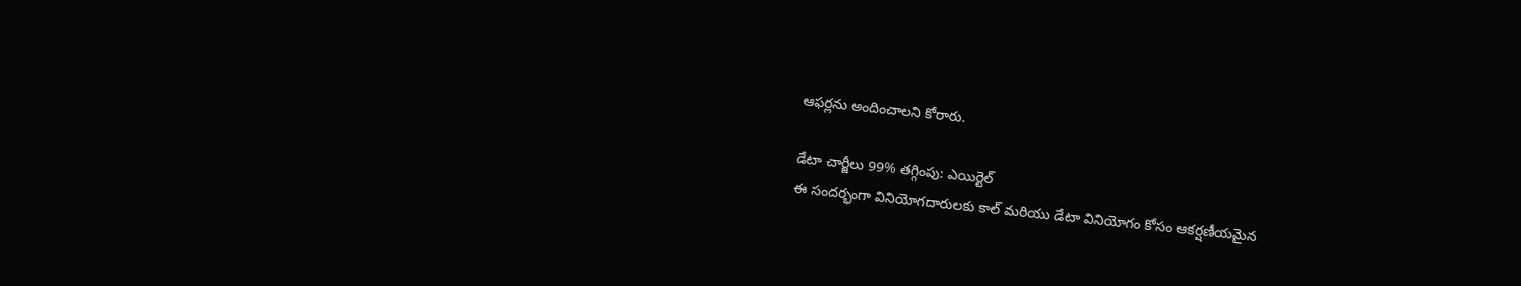ఆఫర్లను అందించాలని కోరారు.

డేటా చార్జీలు 99% తగ్గింపు: ఎయిర్టెల్
ఈ సందర్భంగా వినియోగదారులకు కాల్ మరియు డేటా వినియోగం కోసం ఆకర్షణీయమైన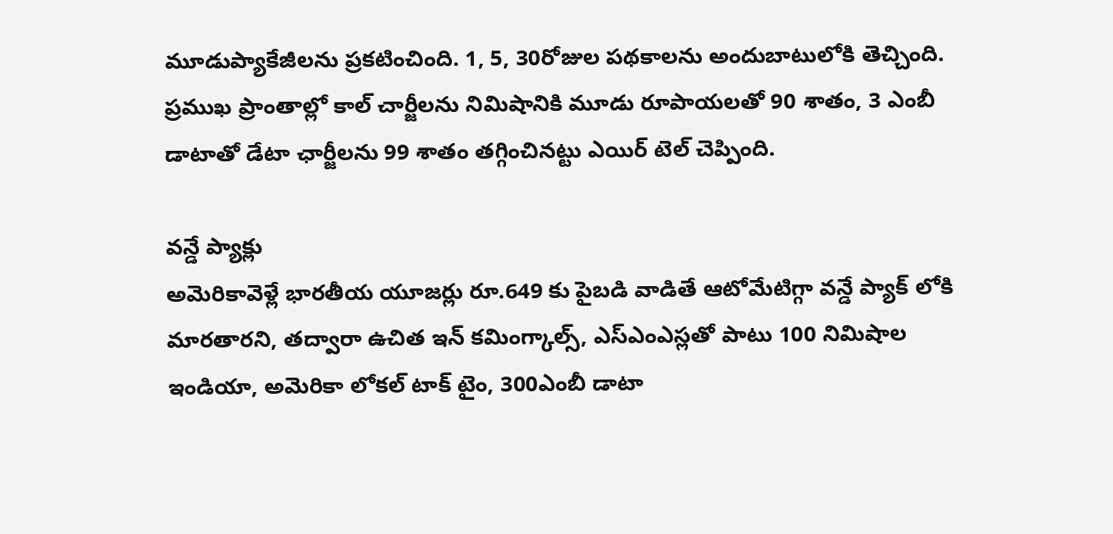మూడుప్యాకేజీలను ప్రకటించింది. 1, 5, 30రోజుల పథకాలను అందుబాటులోకి తెచ్చింది. ప్రముఖ ప్రాంతాల్లో కాల్ చార్జీలను నిమిషానికి మూడు రూపాయలతో 90 శాతం, 3 ఎంబీ డాటాతో డేటా ఛార్జీలను 99 శాతం తగ్గించినట్టు ఎయిర్ టెల్ చెప్పింది.

వన్డే ప్యాక్లు
అమెరికావెళ్లే భారతీయ యూజర్లు రూ.649 కు పైబడి వాడితే ఆటోమేటిగ్గా వన్డే ప్యాక్ లోకి మారతారని, తద్వారా ఉచిత ఇన్ కమింగ్కాల్స్, ఎస్ఎంఎస్లతో పాటు 100 నిమిషాల ఇండియా, అమెరికా లోకల్ టాక్ టైం, 300ఎంబీ డాటా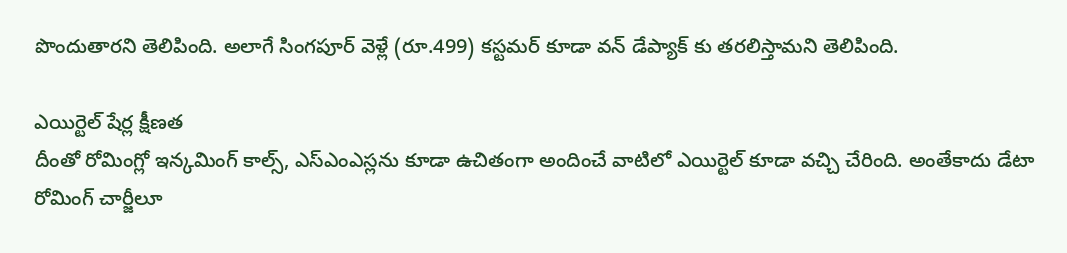పొందుతారని తెలిపింది. అలాగే సింగపూర్ వెళ్లే (రూ.499) కస్టమర్ కూడా వన్ డేప్యాక్ కు తరలిస్తామని తెలిపింది.

ఎయిర్టెల్ షేర్ల క్షీణత
దీంతో రోమింగ్లో ఇన్కమింగ్ కాల్స్, ఎస్ఎంఎస్లను కూడా ఉచితంగా అందించే వాటిలో ఎయిర్టెల్ కూడా వచ్చి చేరింది. అంతేకాదు డేటా రోమింగ్ చార్జీలూ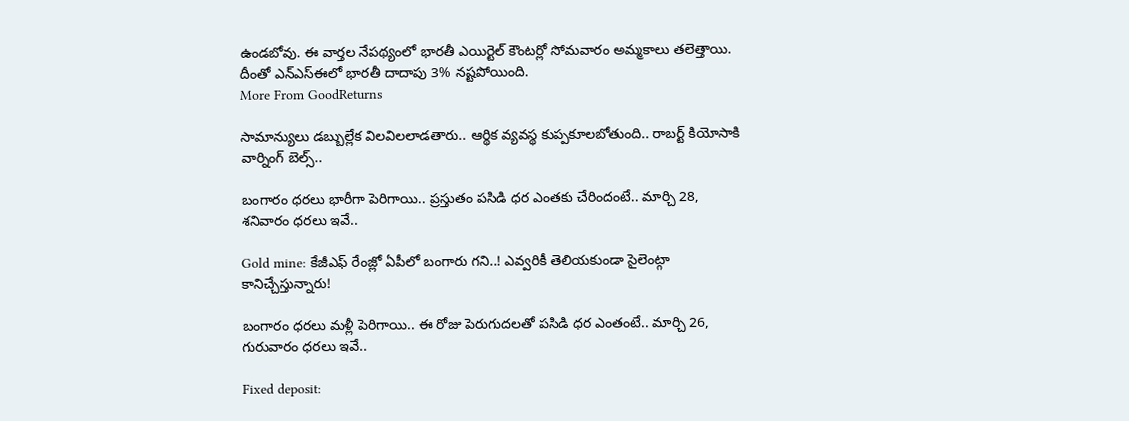ఉండబోవు. ఈ వార్తల నేపథ్యంలో భారతీ ఎయిర్టెల్ కౌంటర్లో సోమవారం అమ్మకాలు తలెత్తాయి. దీంతో ఎన్ఎస్ఈలో భారతీ దాదాపు 3% నష్టపోయింది.
More From GoodReturns

సామాన్యులు డబ్బుల్లేక విలవిలలాడతారు.. ఆర్థిక వ్యవస్థ కుప్పకూలబోతుంది.. రాబర్ట్ కియోసాకి వార్నింగ్ బెల్స్..

బంగారం ధరలు భారీగా పెరిగాయి.. ప్రస్తుతం పసిడి ధర ఎంతకు చేరిందంటే.. మార్చి 28, శనివారం ధరలు ఇవే..

Gold mine: కేజీఎఫ్ రేంజ్లో ఏపీలో బంగారు గని..! ఎవ్వరికీ తెలియకుండా సైలెంట్గా కానిచ్చేస్తున్నారు!

బంగారం ధరలు మళ్లీ పెరిగాయి.. ఈ రోజు పెరుగుదలతో పసిడి ధర ఎంతంటే.. మార్చి 26, గురువారం ధరలు ఇవే..

Fixed deposit: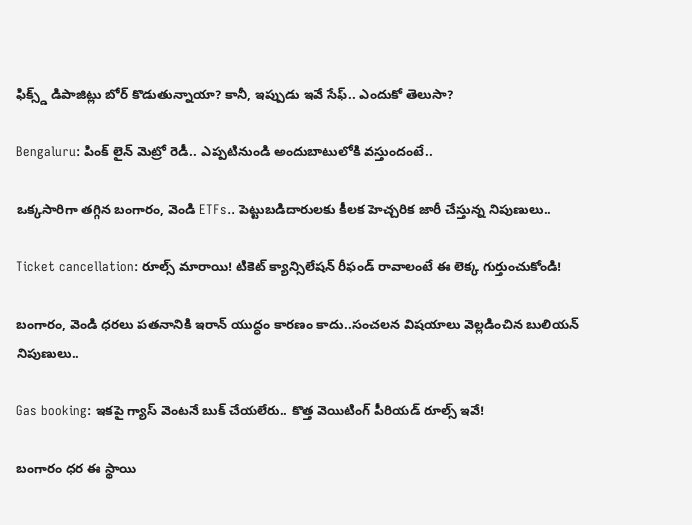ఫిక్స్డ్ డిపాజిట్లు బోర్ కొడుతున్నాయా? కానీ, ఇప్పుడు ఇవే సేఫ్.. ఎందుకో తెలుసా?

Bengaluru: పింక్ లైన్ మెట్రో రెడీ.. ఎప్పటినుండి అందుబాటులోకి వస్తుందంటే..

ఒక్కసారిగా తగ్గిన బంగారం, వెండి ETFs.. పెట్టుబడిదారులకు కీలక హెచ్చరిక జారీ చేస్తున్న నిపుణులు..

Ticket cancellation: రూల్స్ మారాయి! టికెట్ క్యాన్సిలేషన్ రీఫండ్ రావాలంటే ఈ లెక్క గుర్తుంచుకోండి!

బంగారం, వెండి ధరలు పతనానికి ఇరాన్ యుద్ధం కారణం కాదు..సంచలన విషయాలు వెల్లడించిన బులియన్ నిపుణులు..

Gas booking: ఇకపై గ్యాస్ వెంటనే బుక్ చేయలేరు.. కొత్త వెయిటింగ్ పీరియడ్ రూల్స్ ఇవే!

బంగారం ధర ఈ స్థాయి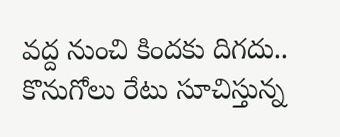వద్ద నుంచి కిందకు దిగదు.. కొనుగోలు రేటు సూచిస్తున్న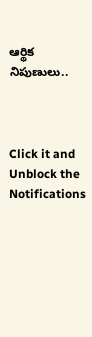ఆర్థిక నిపుణులు..



Click it and Unblock the Notifications